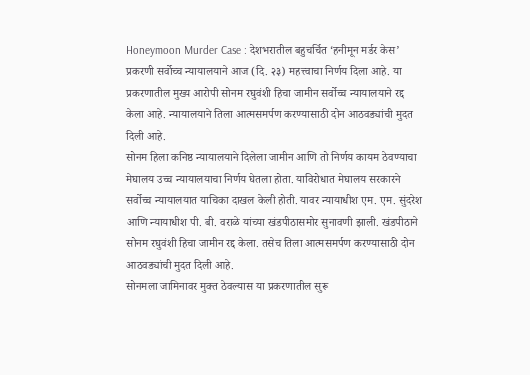Honeymoon Murder Case : देशभरातील बहुचर्चित ‘हनीमून मर्डर केस’ प्रकरणी सर्वोच्च न्यायालयाने आज (दि. २३) महत्त्वाचा निर्णय दिला आहे. या प्रकरणातील मुख्य आरोपी सोनम रघुवंशी हिचा जामीन सर्वोच्च न्यायालयाने रद्द केला आहे. न्यायालयाने तिला आत्मसमर्पण करण्यासाठी दोन आठवड्यांची मुदत दिली आहे.
सोनम हिला कनिष्ठ न्यायालयाने दिलेला जामीन आणि तो निर्णय कायम ठेवण्याचा मेघालय उच्च न्यायालयाचा निर्णय घेतला होता. याविरोधात मेघालय सरकारने सर्वोच्च न्यायालयात याचिका दाखल केली होती. यावर न्यायाधीश एम. एम. सुंदरेश आणि न्यायाधीश पी. बी. वराळे यांच्या खंडपीठासमोर सुनावणी झाली. खंडपीठाने सोनम रघुवंशी हिचा जामीन रद्द केला. तसेच तिला आत्मसमर्पण करण्यासाठी दोन आठवड्यांची मुदत दिली आहे.
सोनमला जामिनावर मुक्त ठेवल्यास या प्रकरणातील सुरू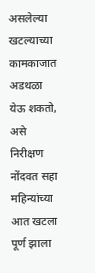असलेल्या खटल्याच्या कामकाजात अडथळा येऊ शकतो, असे निरीक्षण नोंदवत सहा महिन्यांच्या आत खटला पूर्ण झाला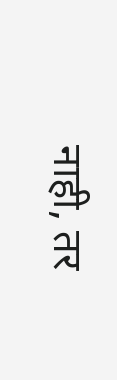नाही, तर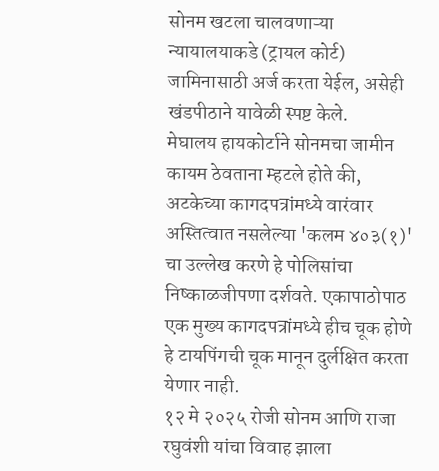सोनम खटला चालवणाऱ्या न्यायालयाकडे (ट्रायल कोर्ट) जामिनासाठी अर्ज करता येईल, असेही खंडपीठाने यावेळी स्पष्ट केले.
मेघालय हायकोर्टाने सोनमचा जामीन कायम ठेवताना म्हटले होते की, अटकेच्या कागदपत्रांमध्ये वारंवार अस्तित्वात नसलेल्या 'कलम ४०३(१)' चा उल्लेख करणे हे पोलिसांचा निष्काळजीपणा दर्शवते. एकापाठोपाठ एक मुख्य कागदपत्रांमध्ये हीच चूक होणे हे टायपिंगची चूक मानून दुर्लक्षित करता येणार नाही.
१२ मे २०२५ रोजी सोनम आणि राजा रघुवंशी यांचा विवाह झाला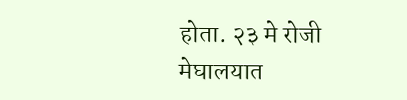होता. २३ मे रोजी मेघालयात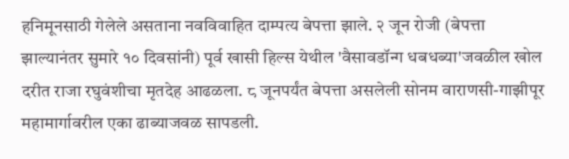हनिमूनसाठी गेलेले असताना नवविवाहित दाम्पत्य बेपत्ता झाले. २ जून रोजी (बेपत्ता झाल्यानंतर सुमारे १० दिवसांनी) पूर्व खासी हिल्स येथील 'वैसावडॉन्ग धबधब्या'जवळील खोल दरीत राजा रघुवंशीचा मृतदेह आढळला. ८ जूनपर्यंत बेपत्ता असलेली सोनम वाराणसी-गाझीपूर महामार्गावरील एका ढाब्याजवळ सापडली.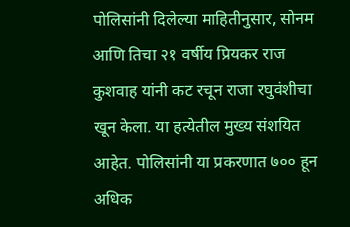पोलिसांनी दिलेल्या माहितीनुसार, सोनम आणि तिचा २१ वर्षीय प्रियकर राज कुशवाह यांनी कट रचून राजा रघुवंशीचा खून केला. या हत्येतील मुख्य संशयित आहेत. पोलिसांनी या प्रकरणात ७०० हून अधिक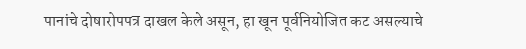पानांचे दोषारोपपत्र दाखल केले असून, हा खून पूर्वनियोजित कट असल्याचे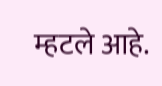म्हटले आहे.